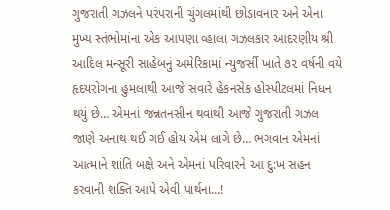ગુજરાતી ગઝલને પરંપરાની ચુંગલમાંથી છોડાવનાર અને એના મુખ્ય સ્તંભોમાંના એક આપણા વ્હાલા ગઝલકાર આદરણીય શ્રી આદિલ મન્સૂરી સાહેબનું અમેરિકામાં ન્યુજર્સી ખાતે ૭૨ વર્ષની વયે હૃદયરોગના હુમલાથી આજે સવારે હેકનસેક હોસ્પીટલમાં નિધન થયું છે… એમનાં જન્નતનસીન થવાથી આજે ગુજરાતી ગઝલ જાણે અનાથ થઈ ગઈ હોય એમ લાગે છે… ભગવાન એમનાં આત્માને શાંતિ બક્ષે અને એમનાં પરિવારને આ દુ:ખ સહન કરવાની શક્તિ આપે એવી પાર્થના…!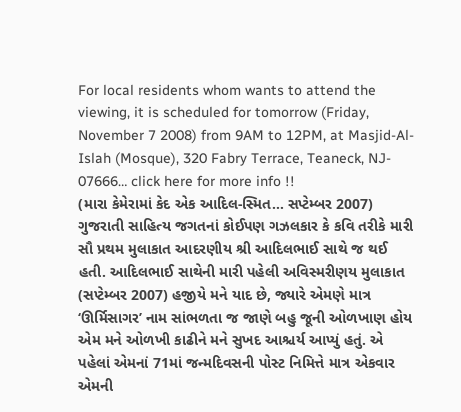For local residents whom wants to attend the viewing, it is scheduled for tomorrow (Friday, November 7 2008) from 9AM to 12PM, at Masjid-Al-Islah (Mosque), 320 Fabry Terrace, Teaneck, NJ- 07666… click here for more info !!
(મારા કેમેરામાં કેદ એક આદિલ-સ્મિત… સપ્ટેમ્બર 2007)
ગુજરાતી સાહિત્ય જગતનાં કોઈપણ ગઝલકાર કે કવિ તરીકે મારી સૌ પ્રથમ મુલાકાત આદરણીય શ્રી આદિલભાઈ સાથે જ થઈ હતી. આદિલભાઈ સાથેની મારી પહેલી અવિસ્મરીણય મુલાકાત (સપ્ટેમ્બર 2007) હજીયે મને યાદ છે, જ્યારે એમણે માત્ર ‘ઊર્મિસાગર’ નામ સાંભળતા જ જાણે બહુ જૂની ઓળખાણ હોય એમ મને ઓળખી કાઢીને મને સુખદ આશ્ચર્ય આપ્યું હતું. એ પહેલાં એમનાં 71માં જન્મદિવસની પોસ્ટ નિમિત્તે માત્ર એકવાર એમની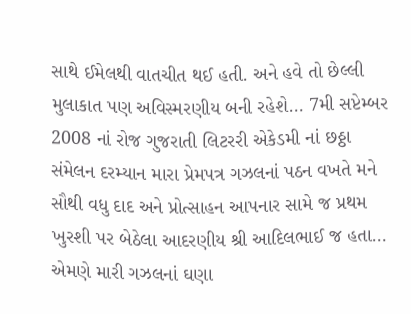સાથે ઈમેલથી વાતચીત થઈ હતી. અને હવે તો છેલ્લી મુલાકાત પણ અવિસ્મરણીય બની રહેશે… 7મી સપ્ટેમ્બર 2008 નાં રોજ ગુજરાતી લિટરરી એકેડમી નાં છઠ્ઠા સંમેલન દરમ્યાન મારા પ્રેમપત્ર ગઝલનાં પઠન વખતે મને સૌથી વધુ દાદ અને પ્રોત્સાહન આપનાર સામે જ પ્રથમ ખુરશી પર બેઠેલા આદરણીય શ્રી આદિલભાઈ જ હતા… એમણે મારી ગઝલનાં ઘણા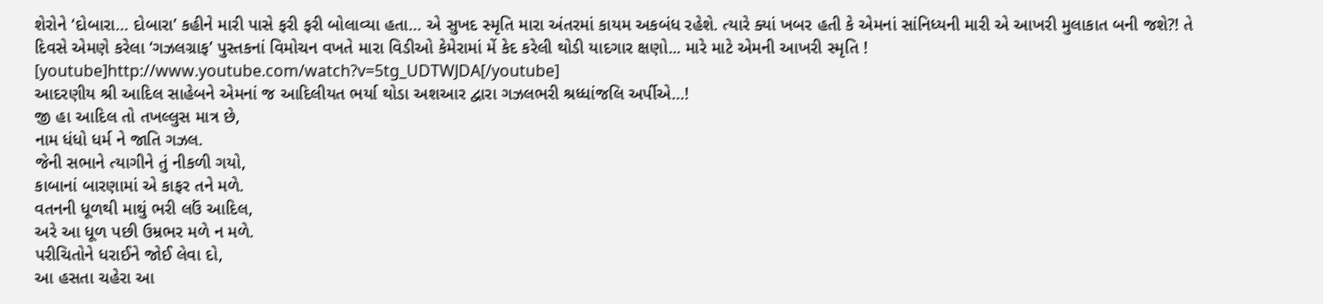શેરોને ‘દોબારા… દોબારા’ કહીને મારી પાસે ફરી ફરી બોલાવ્યા હતા… એ સુખદ સ્મૃતિ મારા અંતરમાં કાયમ અકબંધ રહેશે. ત્યારે ક્યાં ખબર હતી કે એમનાં સાંનિધ્યની મારી એ આખરી મુલાકાત બની જશે?! તે દિવસે એમણે કરેલા ‘ગઝલગ્રાફ’ પુસ્તકનાં વિમોચન વખતે મારા વિડીઓ કેમેરામાં મેં કેદ કરેલી થોડી યાદગાર ક્ષણો... મારે માટે એમની આખરી સ્મૃતિ !
[youtube]http://www.youtube.com/watch?v=5tg_UDTWJDA[/youtube]
આદરણીય શ્રી આદિલ સાહેબને એમનાં જ આદિલીયત ભર્યા થોડા અશઆર દ્વારા ગઝલભરી શ્રધ્ધાંજલિ અર્પીએ…!
જી હા આદિલ તો તખલ્લુસ માત્ર છે,
નામ ધંધો ધર્મ ને જાતિ ગઝલ.
જેની સભાને ત્યાગીને તું નીકળી ગયો,
કાબાનાં બારણામાં એ કાફર તને મળે.
વતનની ધૂળથી માથું ભરી લઉં આદિલ,
અરે આ ધૂળ પછી ઉમ્રભર મળે ન મળે.
પરીચિતોને ધરાઈને જોઈ લેવા દો,
આ હસતા ચહેરા આ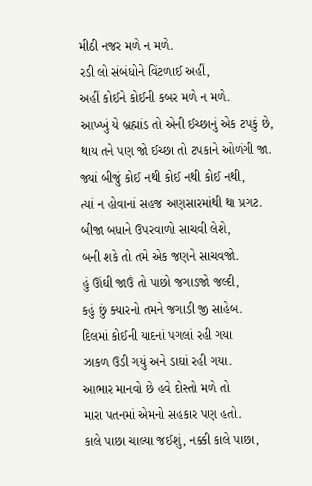મીઠી નજર મળે ન મળે.
રડી લો સંબંધોને વિંટળાઈ અહીં,
અહીં કોઈને કોઈની કબર મળે ન મળે.
આખ્ખું યે બ્રહ્માંડ તો એની ઈચ્છાનું એક ટપકું છે,
થાય તને પણ જો ઈચ્છા તો ટપકાને ઓળંગી જા.
જ્યાં બીજું કોઈ નથી કોઈ નથી કોઈ નથી,
ત્યાં ન હોવાનાં સહજ અણસારમાંથી થા પ્રગટ.
બીજા બધાને ઉપરવાળો સાચવી લેશે,
બની શકે તો તમે એક જણને સાચવજો.
હું ઊંઘી જાઉં તો પાછો જગાડજો જલ્દી,
કહું છું ક્યારનો તમને જગાડી જી સાહેબ.
દિલમાં કોઈની યાદનાં પગલાં રહી ગયા
ઝાકળ ઉડી ગયું અને ડાઘાં રહી ગયા.
આભાર માનવો છે હવે દોસ્તો મળે તો
મારા પતનમાં એમનો સહકાર પણ હતો.
કાલે પાછા ચાલ્યા જઈશું, નક્કી કાલે પાછા,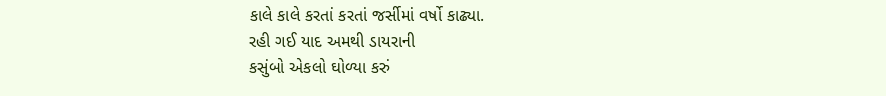કાલે કાલે કરતાં કરતાં જર્સીમાં વર્ષો કાઢ્યા.
રહી ગઈ યાદ અમથી ડાયરાની
કસુંબો એકલો ઘોળ્યા કરું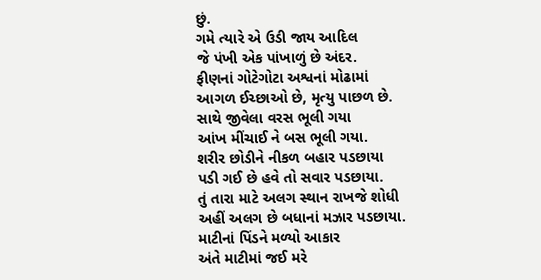છું.
ગમે ત્યારે એ ઉડી જાય આદિલ
જે પંખી એક પાંખાળું છે અંદર.
ફીણનાં ગોટેગોટા અશ્વનાં મોઢામાં
આગળ ઈચ્છાઓ છે, મૃત્યુ પાછળ છે.
સાથે જીવેલા વરસ ભૂલી ગયા
આંખ મીંચાઈ ને બસ ભૂલી ગયા.
શરીર છોડીને નીકળ બહાર પડછાયા
પડી ગઈ છે હવે તો સવાર પડછાયા.
તું તારા માટે અલગ સ્થાન રાખજે શોધી
અહીં અલગ છે બધાનાં મઝાર પડછાયા.
માટીનાં પિંડને મળ્યો આકાર
અંતે માટીમાં જઈ મરે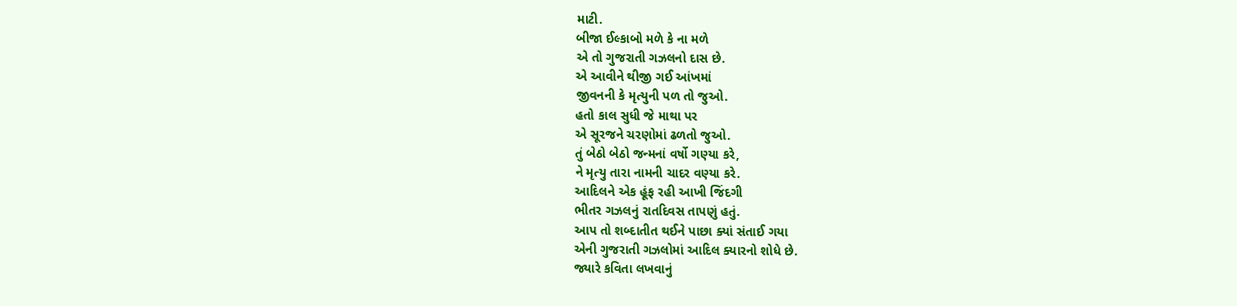માટી.
બીજા ઈલ્કાબો મળે કે ના મળે
એ તો ગુજરાતી ગઝલનો દાસ છે.
એ આવીને થીજી ગઈ આંખમાં
જીવનની કે મૃત્યુની પળ તો જુઓ.
હતો કાલ સુધી જે માથા પર
એ સૂરજને ચરણોમાં ઢળતો જુઓ.
તું બેઠો બેઠો જન્મનાં વર્ષો ગણ્યા કરે,
ને મૃત્યુ તારા નામની ચાદર વણ્યા કરે.
આદિલને એક હૂંફ રહી આખી જિંદગી
ભીતર ગઝલનું રાતદિવસ તાપણું હતું.
આપ તો શબ્દાતીત થઈને પાછા ક્યાં સંતાઈ ગયા
એની ગુજરાતી ગઝલોમાં આદિલ ક્યારનો શોધે છે.
જ્યારે કવિતા લખવાનું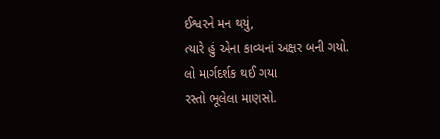ઈશ્વરને મન થયું,
ત્યારે હું એના કાવ્યનાં અક્ષર બની ગયો.
લો માર્ગદર્શક થઈ ગયા
રસ્તો ભૂલેલા માણસો.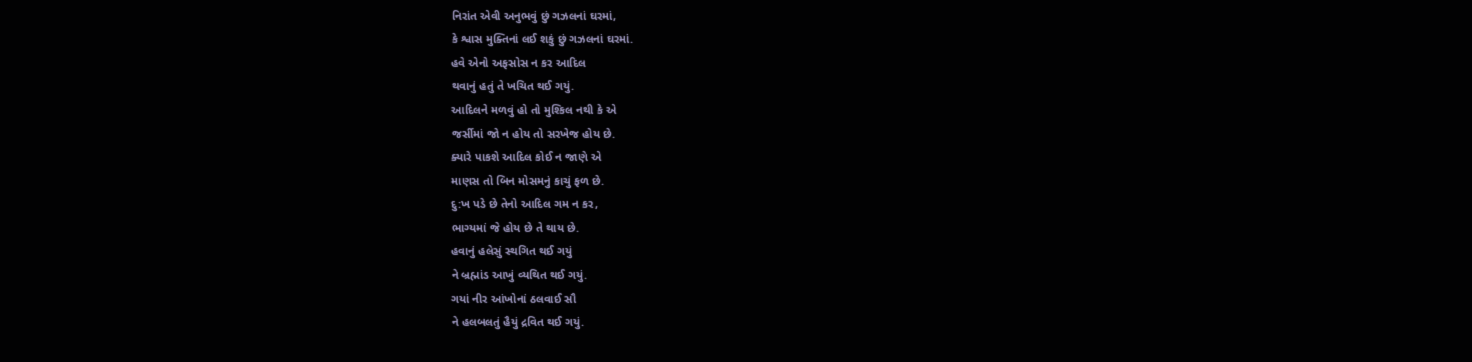નિરાંત એવી અનુભવું છું ગઝલનાં ઘરમાં,
કે શ્વાસ મુક્તિનાં લઈ શકું છું ગઝલનાં ઘરમાં.
હવે એનો અફસોસ ન કર આદિલ
થવાનું હતું તે ખચિત થઈ ગયું.
આદિલને મળવું હો તો મુશ્કિલ નથી કે એ
જર્સીમાં જો ન હોય તો સરખેજ હોય છે.
ક્યારે પાકશે આદિલ કોઈ ન જાણે એ
માણસ તો બિન મોસમનું કાચું ફળ છે.
દુ:ખ પડે છે તેનો આદિલ ગમ ન કર,
ભાગ્યમાં જે હોય છે તે થાય છે.
હવાનું હલેસું સ્થગિત થઈ ગયું
ને બ્રહ્માંડ આખું વ્યથિત થઈ ગયું.
ગયાં નીર આંખોનાં ઠલવાઈ સૌ
ને હલબલતું હૈયું દ્રવિત થઈ ગયું.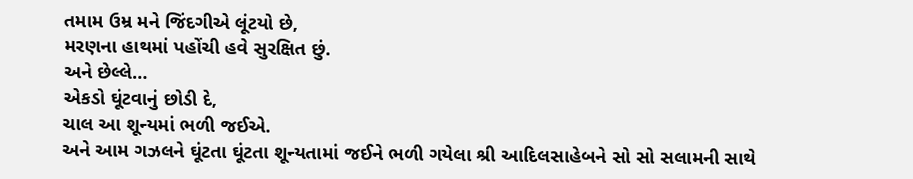તમામ ઉમ્ર મને જિંદગીએ લૂંટયો છે,
મરણના હાથમાં પહોંચી હવે સુરક્ષિત છું.
અને છેલ્લે…
એકડો ઘૂંટવાનું છોડી દે,
ચાલ આ શૂન્યમાં ભળી જઈએ.
અને આમ ગઝલને ઘૂંટતા ઘૂંટતા શૂન્યતામાં જઈને ભળી ગયેલા શ્રી આદિલસાહેબને સો સો સલામની સાથે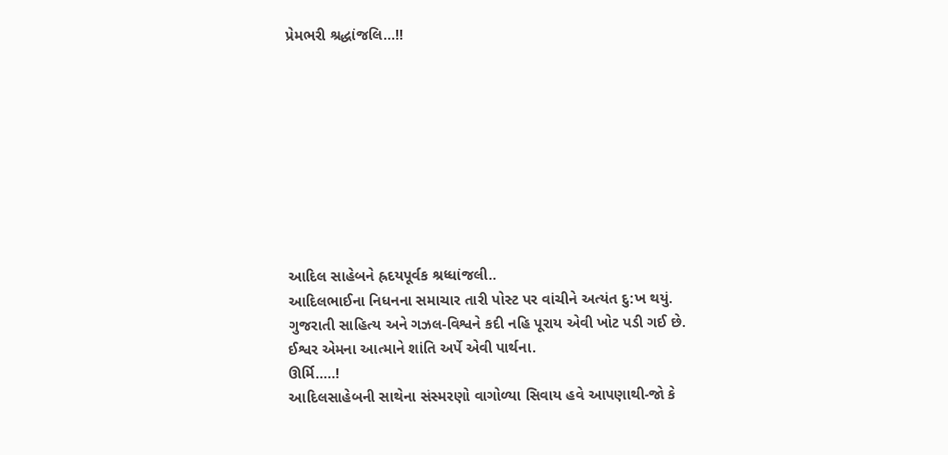પ્રેમભરી શ્રદ્ધાંજલિ…!!









આદિલ સાહેબને હ્રદયપૂર્વક શ્રધ્ધાંજલી..
આદિલભાઈના નિધનના સમાચાર તારી પોસ્ટ પર વાંચીને અત્યંત દુ:ખ થયું.
ગુજરાતી સાહિત્ય અને ગઝલ-વિશ્વને કદી નહિ પૂરાય એવી ખોટ પડી ગઈ છે.
ઈશ્વર એમના આત્માને શાંતિ અર્પે એવી પાર્થના.
ઊર્મિ…..!
આદિલસાહેબની સાથેના સંસ્મરણો વાગોળ્યા સિવાય હવે આપણાથી-જો કે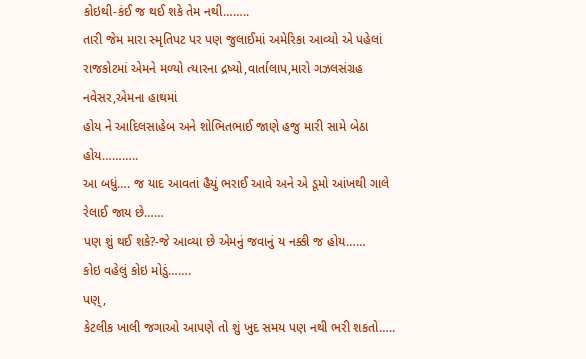કોઇથી-કંઈ જ થઈ શકે તેમ નથી……..
તારી જેમ મારા સ્મૃતિપટ પર પણ જુલાઈમાં અમેરિકા આવ્યો એ પહેલાં રાજકોટમાં એમને મળ્યો ત્યારના દ્રષ્યો,વાર્તાલાપ,મારો ગઝલસંગ્રહ નવેસર,એમના હાથમાં
હોય ને આદિલસાહેબ અને શોભિતભાઈ જાણે હજુ મારી સામે બેઠા હોય………..
આ બધું…. જ યાદ આવતાં હૈયું ભરાઈ આવે અને એ ડૂમો આંખથી ગાલે રેલાઈ જાય છે……
પણ શું થઈ શકે?-જે આવ્યા છે એમનું જવાનું ય નક્કી જ હોય……
કોઇ વહેલું કોઇ મોડું…….
પણ્,
કેટલીક ખાલી જગાઓ આપણે તો શું ખુદ સમય પણ નથી ભરી શકતો…..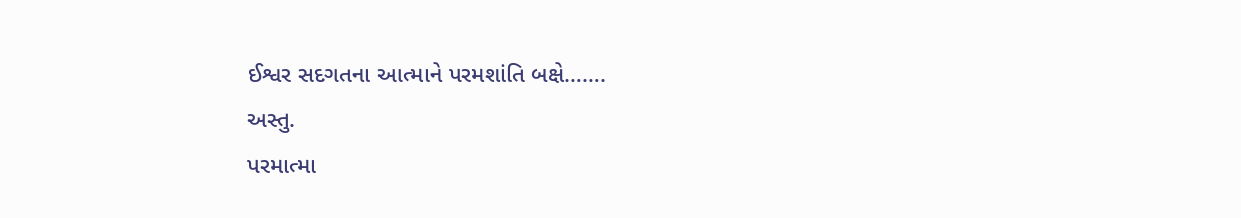ઈશ્વર સદગતના આત્માને પરમશાંતિ બક્ષે…….
અસ્તુ.
પરમાત્મા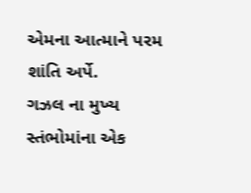એમના આત્માને પરમ શાંતિ અર્પે.
ગઝલ ના મુખ્ય સ્તંભોમાંના એક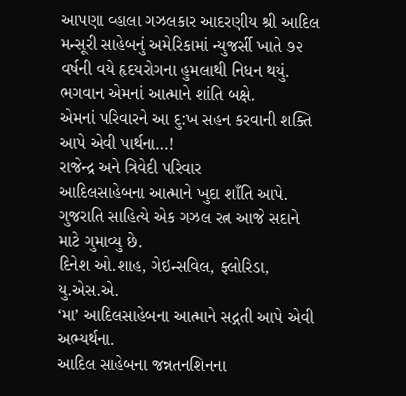આપણા વ્હાલા ગઝલકાર આદરણીય શ્રી આદિલ મન્સૂરી સાહેબનું અમેરિકામાં ન્યુજર્સી ખાતે ૭૨ વર્ષની વયે હૃદયરોગના હુમલાથી નિધન થયું.
ભગવાન એમનાં આત્માને શાંતિ બક્ષે.
એમનાં પરિવારને આ દુ:ખ સહન કરવાની શક્તિ આપે એવી પાર્થના…!
રાજેન્દ્ર અને ત્રિવેદી પરિવાર
આદિલસાહેબના આત્માને ખુદા શાઁતિ આપે. ગુજરાતિ સાહિત્યે એક ગઝલ રત્ન આજે સદાને માટે ગુમાવ્યુ છે.
દિનેશ ઓ.શાહ, ગેઇન્સવિલ, ફ્લોરિડા, યુ.એસ.એ.
‘મા’ આદિલસાહેબના આત્માને સદ્ગતી આપે એવી અભ્યર્થના.
આદિલ સાહેબના જન્નતનશિનના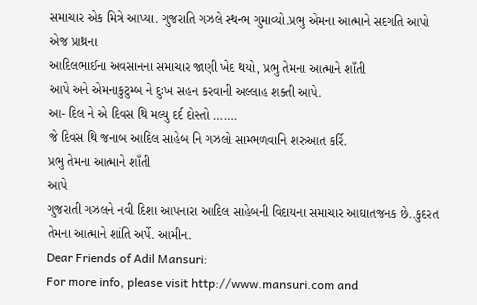સમાચાર એક મિત્રે આપ્યા. ગુજરાતિ ગઝલે સ્થન્ભ ગુમાવ્યો.પ્રભુ એમના આત્માને સદગતિ આપો એજ પ્રાથ્રના
આદિલભાઈના અવસાનના સમાચાર જાણી ખેદ થયો, પ્રભુ તેમના આત્માને શાઁતી
આપે અને એમનાકુટુમ્બ ને દુઃખ સહન કરવાની અલ્લાહ શક્તી આપે.
આ- દિલ ને એ દિવસ થિ મલ્યુ દર્દ દોસ્તો …….
જે દિવસ થિ જનાબ આદિલ સાહેબ નિ ગઝલો સામ્ભળવાનિ શરુઆત કર્રિ.
પ્રભુ તેમના આત્માને શાઁતી
આપે
ગુજરાતી ગઝલને નવી દિશા આપનારા આદિલ સાહેબની વિદાયના સમાચાર આઘાતજનક છે..કુદરત તેમના આત્માને શાંતિ અર્પે. આમીન.
Dear Friends of Adil Mansuri:
For more info, please visit http://www.mansuri.com and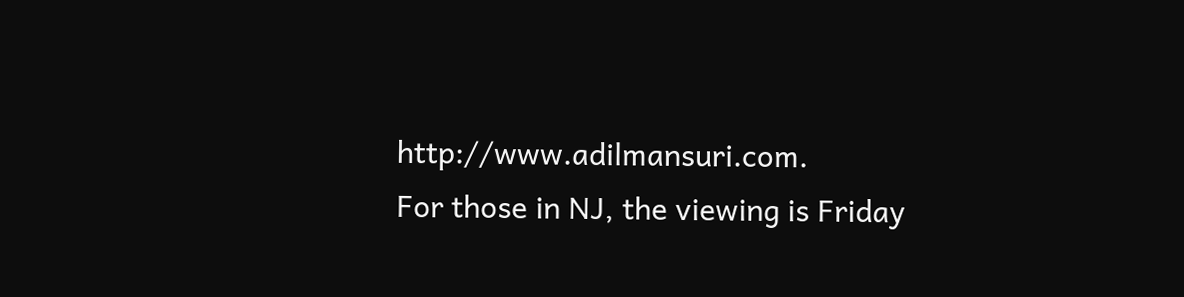http://www.adilmansuri.com.
For those in NJ, the viewing is Friday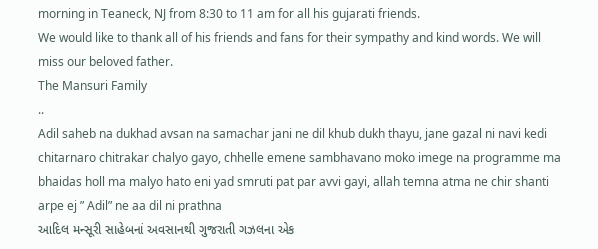morning in Teaneck, NJ from 8:30 to 11 am for all his gujarati friends.
We would like to thank all of his friends and fans for their sympathy and kind words. We will miss our beloved father.
The Mansuri Family
..
Adil saheb na dukhad avsan na samachar jani ne dil khub dukh thayu, jane gazal ni navi kedi chitarnaro chitrakar chalyo gayo, chhelle emene sambhavano moko imege na programme ma bhaidas holl ma malyo hato eni yad smruti pat par avvi gayi, allah temna atma ne chir shanti arpe ej ” Adil” ne aa dil ni prathna
આદિલ મન્સૂરી સાહેબનાં અવસાનથી ગુજરાતી ગઝલના એક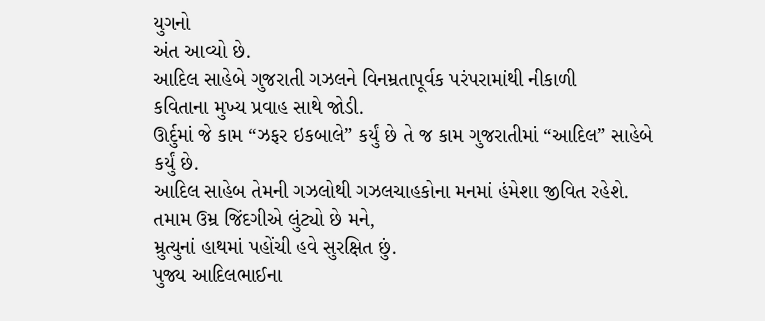યુગનો
અંત આવ્યો છે.
આદિલ સાહેબે ગુજરાતી ગઝલને વિનમ્રતાપૂર્વક પરંપરામાંથી નીકાળી
કવિતાના મુખ્ય પ્રવાહ સાથે જોડી.
ઊર્દુમાં જે કામ “ઝફર ઇકબાલે” કર્યું છે તે જ કામ ગુજરાતીમાં “આદિલ” સાહેબે કર્યું છે.
આદિલ સાહેબ તેમની ગઝલોથી ગઝલચાહકોના મનમાં હંમેશા જીવિત રહેશે.
તમામ ઉમ્ર જિંદગીએ લુંટ્યો છે મને,
મ્રુત્યુનાં હાથમાં પહોંચી હવે સુરક્ષિત છું.
પુજ્ય આદિલભાઈના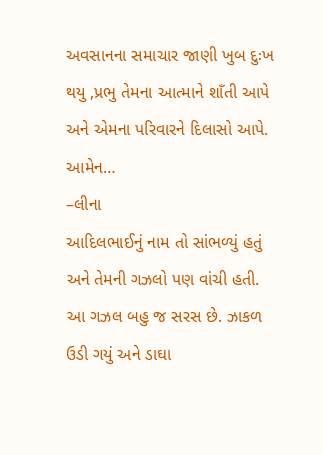અવસાનના સમાચાર જાણી ખુબ દુઃખ થયુ ,પ્રભુ તેમના આત્માને શાઁતી આપે અને એમના પરિવારને દિલાસો આપે. આમેન…
–લીના
આદિલભાઈનું નામ તો સાંભળ્યું હતું અને તેમની ગઝલો પણ વાંચી હતી. આ ગઝલ બહુ જ સરસ છે. ઝાકળ ઉડી ગયું અને ડાઘા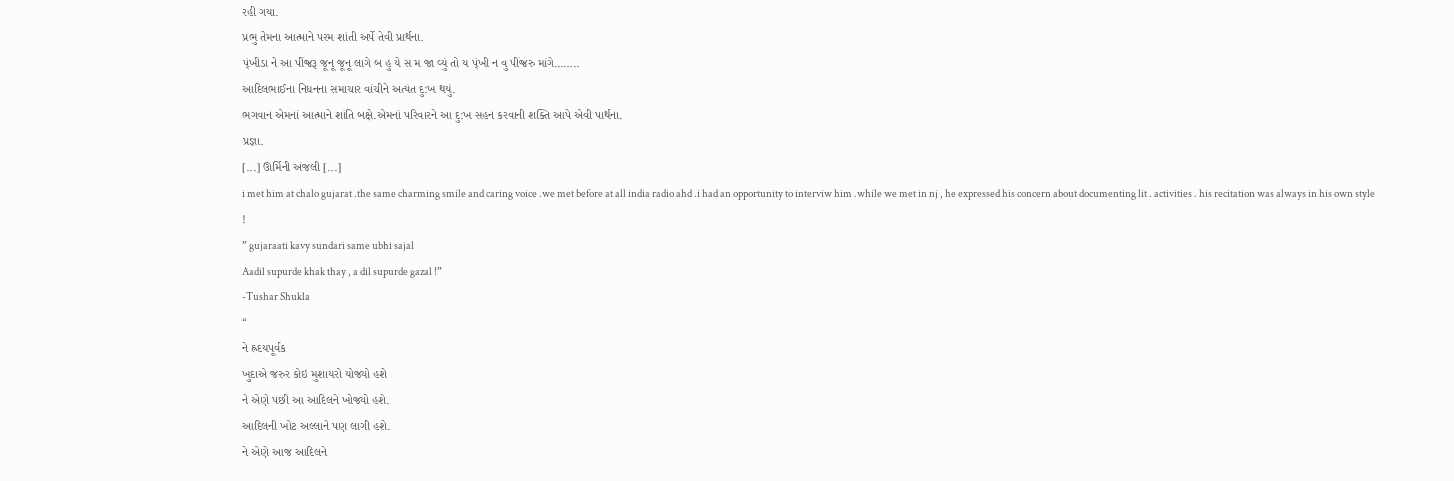રહી ગયા.
પ્રભુ તેમના આત્માને પરમ શાંતી અર્પે તેવી પ્રાર્થના.
પ્ંખીડા ને આ પીંજ્રરૂ જૂનૂ જૂનૂ લાગે બ હુ યે સ મ જા વ્યું તો ય પ્ંખી ન વુ પીંજ્રરુ માંગે……..
આદિલભાઈના નિધનના સમાચાર વાંચીને અત્યંત દુ:ખ થયું.
ભગવાન એમનાં આત્માને શાંતિ બક્ષે.એમનાં પરિવારને આ દુ:ખ સહન કરવાની શક્તિ આપે એવી પાર્થના.
પ્રજ્ઞા.
[...] ઊર્મિની અંજલી [...]
i met him at chalo gujarat .the same charming smile and caring voice .we met before at all india radio ahd .i had an opportunity to interviw him .while we met in nj , he expressed his concern about documenting lit . activities . his recitation was always in his own style !
” gujaraati kavy sundari same ubhi sajal
Aadil supurde khak thay , a dil supurde gazal !”
-Tushar Shukla
“
ને હ્રદયપૂર્વક
ખુદાએ જરુર કોઇ મુશાયરો યોજ્યો હશે
ને એણે પછી આ આદિલને ખોજ્યો હશે.
આદિલની ખોટ અલ્લાને પણ લાગી હશે.
ને એણે આજ આદિલને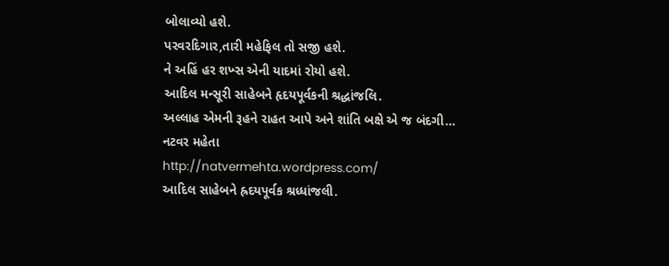બોલાવ્યો હશે.
પરવરદિગાર,તારી મહેફિલ તો સજી હશે.
ને અહિં હર શખ્સ એની યાદમાં રોયો હશે.
આદિલ મન્સૂરી સાહેબને હૃદયપૂર્વકની શ્રદ્ધાંજલિ.
અલ્લાહ એમની રૂહને રાહત આપે અને શાંતિ બક્ષે એ જ બંદગી…
નટવર મહેતા
http://natvermehta.wordpress.com/
આદિલ સાહેબને હ્રદયપૂર્વક શ્રધ્ધાંજલી.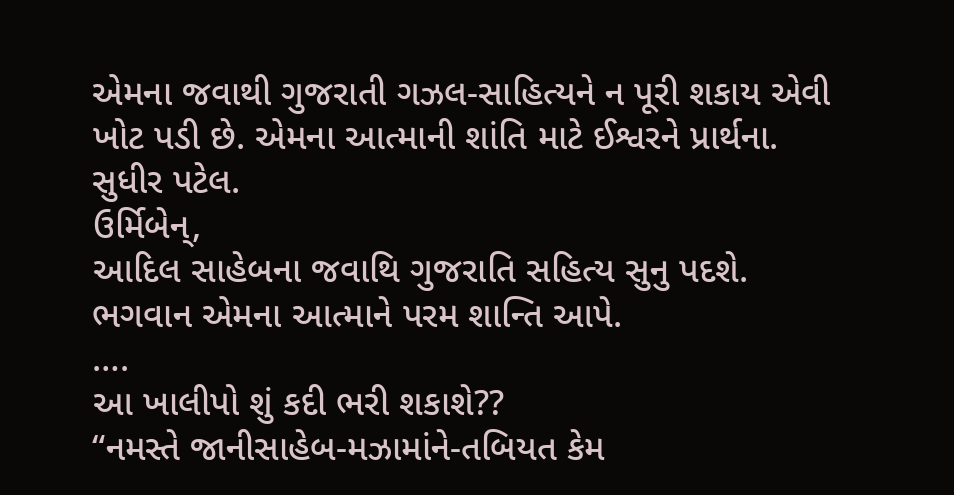એમના જવાથી ગુજરાતી ગઝલ-સાહિત્યને ન પૂરી શકાય એવી
ખોટ પડી છે. એમના આત્માની શાંતિ માટે ઈશ્વરને પ્રાર્થના.
સુધીર પટેલ.
ઉર્મિબેન્,
આદિલ સાહેબના જવાથિ ગુજરાતિ સહિત્ય સુનુ પદશે.
ભગવાન એમના આત્માને પરમ શાન્તિ આપે.
….
આ ખાલીપો શું કદી ભરી શકાશે??
“નમસ્તે જાનીસાહેબ-મઝામાંને-તબિયત કેમ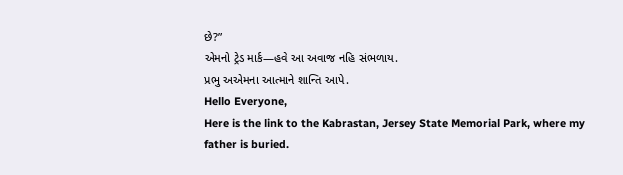છે?”
એમનો ટ્રેડ માર્ક—હવે આ અવાજ નહિ સંભળાય.
પ્રભુ અએમના આત્માને શાન્તિ આપે.
Hello Everyone,
Here is the link to the Kabrastan, Jersey State Memorial Park, where my father is buried.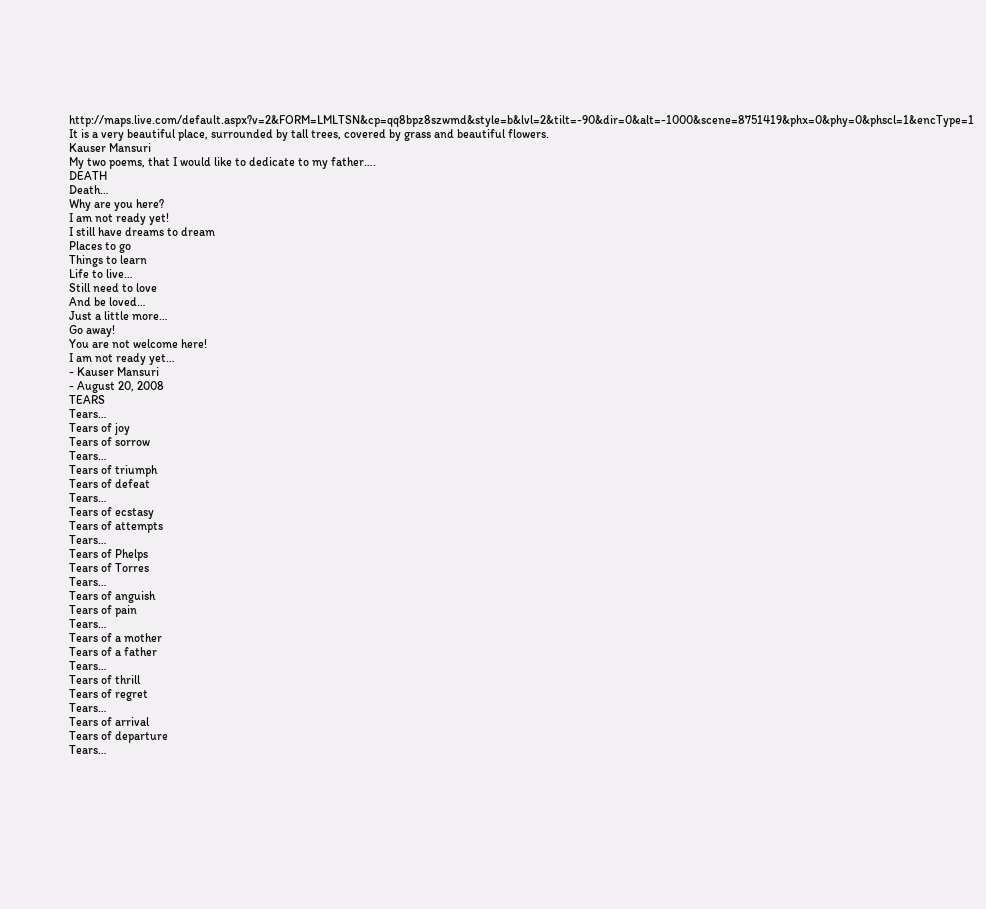http://maps.live.com/default.aspx?v=2&FORM=LMLTSN&cp=qq8bpz8szwmd&style=b&lvl=2&tilt=-90&dir=0&alt=-1000&scene=8751419&phx=0&phy=0&phscl=1&encType=1
It is a very beautiful place, surrounded by tall trees, covered by grass and beautiful flowers.
Kauser Mansuri
My two poems, that I would like to dedicate to my father….
DEATH
Death…
Why are you here?
I am not ready yet!
I still have dreams to dream
Places to go
Things to learn
Life to live…
Still need to love
And be loved…
Just a little more…
Go away!
You are not welcome here!
I am not ready yet…
- Kauser Mansuri
- August 20, 2008
TEARS
Tears…
Tears of joy
Tears of sorrow
Tears…
Tears of triumph
Tears of defeat
Tears…
Tears of ecstasy
Tears of attempts
Tears…
Tears of Phelps
Tears of Torres
Tears…
Tears of anguish
Tears of pain
Tears…
Tears of a mother
Tears of a father
Tears…
Tears of thrill
Tears of regret
Tears…
Tears of arrival
Tears of departure
Tears…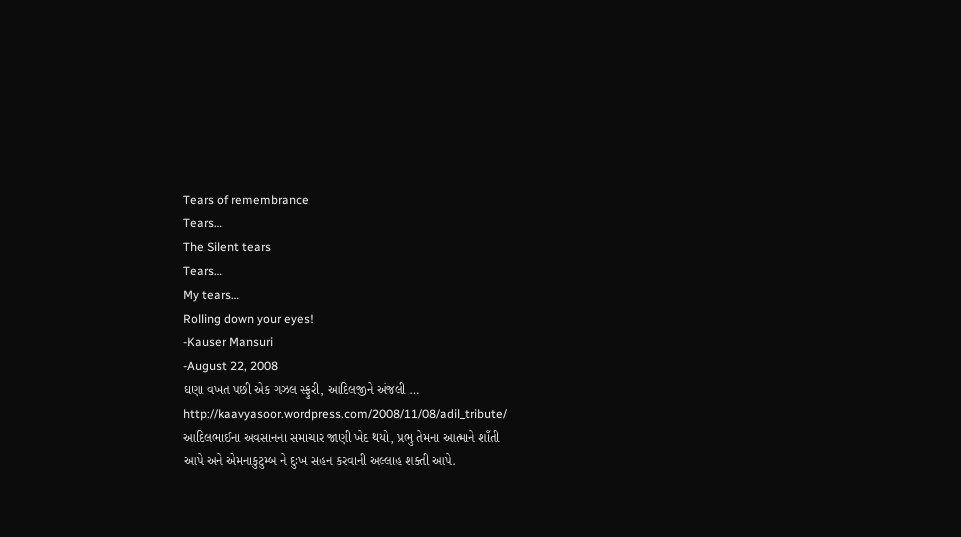Tears of remembrance
Tears…
The Silent tears
Tears…
My tears…
Rolling down your eyes!
-Kauser Mansuri
-August 22, 2008
ઘણા વખત પછી એક ગઝલ સ્ફુરી, આદિલજીને અંજલી …
http://kaavyasoor.wordpress.com/2008/11/08/adil_tribute/
આદિલભાઈના અવસાનના સમાચાર જાણી ખેદ થયો, પ્રભુ તેમના આત્માને શાઁતી
આપે અને એમનાકુટુમ્બ ને દુઃખ સહન કરવાની અલ્લાહ શક્તી આપે.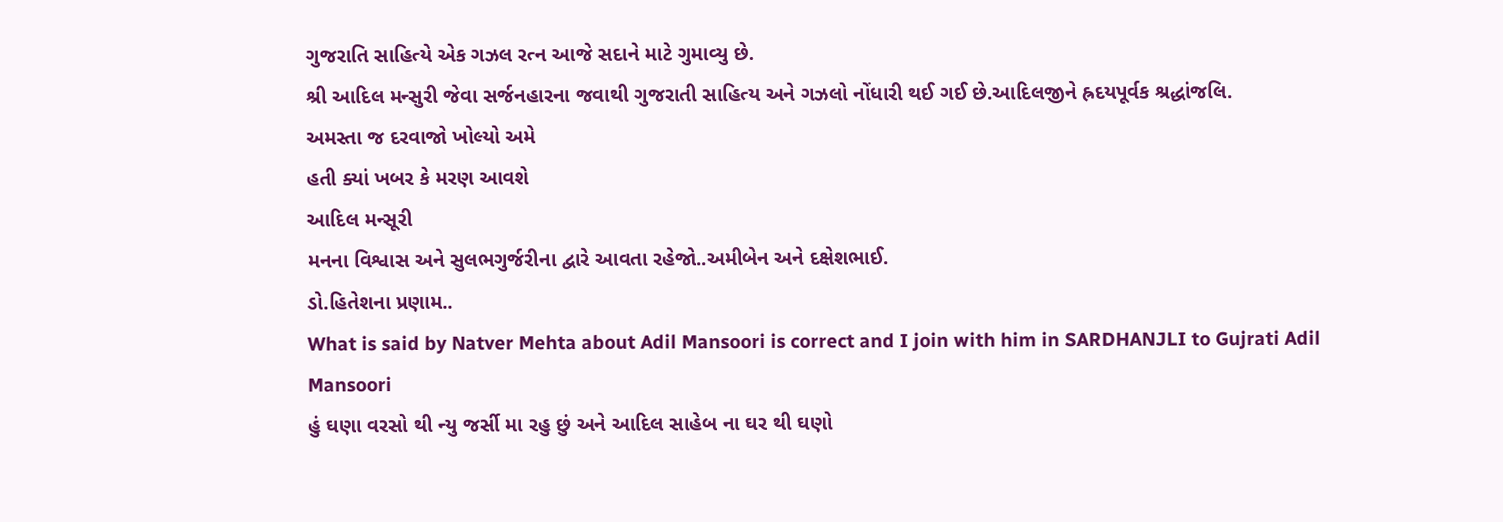ગુજરાતિ સાહિત્યે એક ગઝલ રત્ન આજે સદાને માટે ગુમાવ્યુ છે.
શ્રી આદિલ મન્સુરી જેવા સર્જનહારના જવાથી ગુજરાતી સાહિત્ય અને ગઝલો નોંધારી થઈ ગઈ છે.આદિલજીને હ્રદયપૂર્વક શ્રદ્ધાંજલિ.
અમસ્તા જ દરવાજો ખોલ્યો અમે
હતી ક્યાં ખબર કે મરણ આવશે
આદિલ મન્સૂરી
મનના વિશ્વાસ અને સુલભગુર્જરીના દ્વારે આવતા રહેજો..અમીબેન અને દક્ષેશભાઈ.
ડો.હિતેશના પ્રણામ..
What is said by Natver Mehta about Adil Mansoori is correct and I join with him in SARDHANJLI to Gujrati Adil Mansoori
હું ઘણા વરસો થી ન્યુ જર્સી મા રહુ છું અને આદિલ સાહેબ ના ઘર થી ઘણો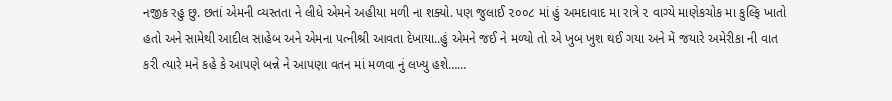નજીક રહુ છુ. છતાં એમની વ્યસ્તતા ને લીધે એમને અહીયા મળી ના શક્યો. પણ જુલાઈ ૨૦૦૮ માં હું અમદાવાદ મા રાત્રે ૨ વાગ્યે માણેકચોક મા કુલ્ફિ ખાતો હતો અને સામેથી આદીલ સાહેબ અને એમના પત્નીશ્રી આવતા દેખાયા..હું એમને જઈ ને મળ્યો તો એ ખુબ ખુશ થઈ ગયા અને મેં જયારે અમેરીકા ની વાત કરી ત્યારે મને કહે કે આપણે બન્ને ને આપણા વતન માં મળવા નું લખ્યુ હશે……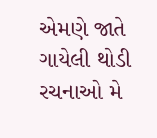એમણે જાતે ગાયેલી થોડી રચનાઓ મે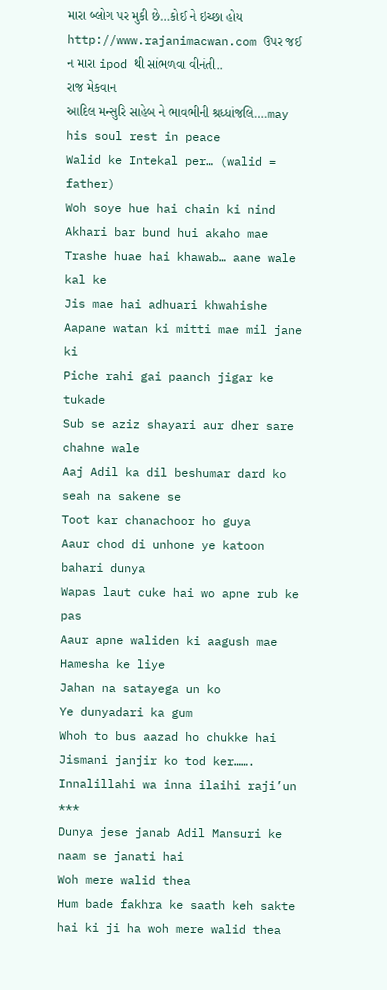મારા બ્લોગ પર મુકી છે…કોઈ ને ઇચ્છા હોય http://www.rajanimacwan.com ઉપર જઈ ન મારા ipod થી સાંભળવા વીનંતી..
રાજ મેકવાન
આદિલ મન્સુરિ સાહેબ ને ભાવભીની શ્રધ્ધાંજલિ….may his soul rest in peace
Walid ke Intekal per… (walid = father)
Woh soye hue hai chain ki nind
Akhari bar bund hui akaho mae
Trashe huae hai khawab… aane wale kal ke
Jis mae hai adhuari khwahishe
Aapane watan ki mitti mae mil jane ki
Piche rahi gai paanch jigar ke tukade
Sub se aziz shayari aur dher sare chahne wale
Aaj Adil ka dil beshumar dard ko seah na sakene se
Toot kar chanachoor ho guya
Aaur chod di unhone ye katoon bahari dunya
Wapas laut cuke hai wo apne rub ke pas
Aaur apne waliden ki aagush mae
Hamesha ke liye
Jahan na satayega un ko
Ye dunyadari ka gum
Whoh to bus aazad ho chukke hai
Jismani janjir ko tod ker…….
Innalillahi wa inna ilaihi raji’un
***
Dunya jese janab Adil Mansuri ke naam se janati hai
Woh mere walid thea
Hum bade fakhra ke saath keh sakte hai ki ji ha woh mere walid thea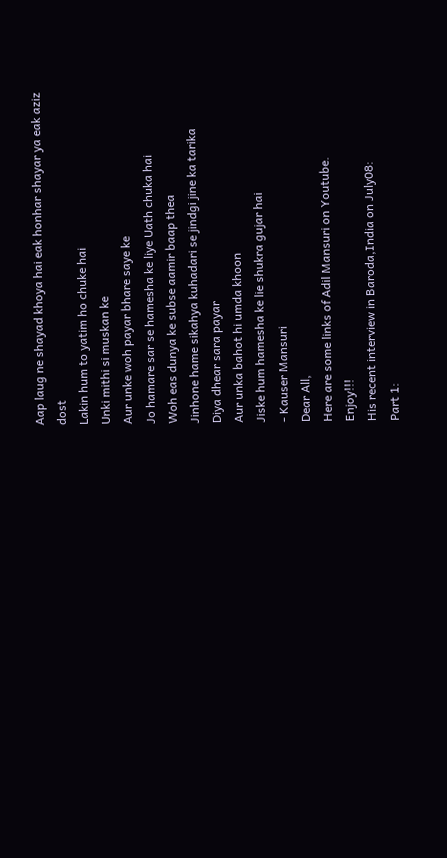Aap laug ne shayad khoya hai eak honhar shayar ya eak aziz dost
Lakin hum to yatim ho chuke hai
Unki mithi si muskan ke
Aur unke woh payar bhare saye ke
Jo hamare sar se hamesha ke liye Uath chuka hai
Woh eas dunya ke subse aamir baap thea
Jinhone hame sikahya kuhadari se jindgi jine ka tarika
Diya dhear sara payar
Aur unka bahot hi umda khoon
Jiske hum hamesha ke lie shukra gujar hai
- Kauser Mansuri
Dear All,
Here are some links of Adil Mansuri on Youtube.
Enjoy!!!
His recent interview in Baroda,India on July08:
Part 1: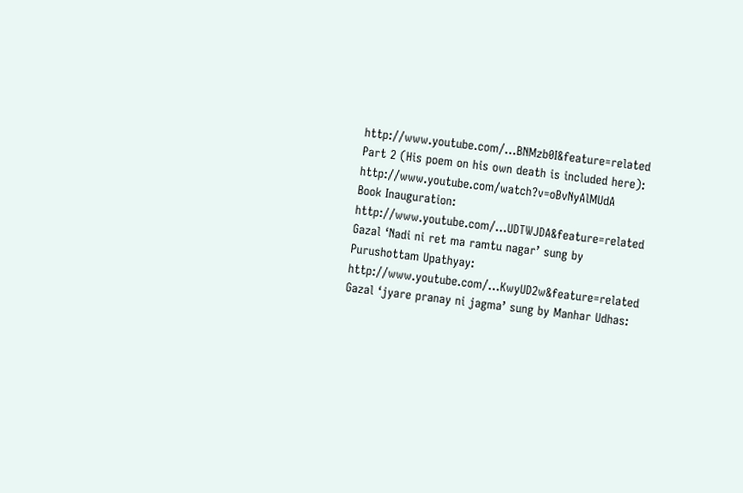http://www.youtube.com/…BNMzb0I&feature=related
Part 2 (His poem on his own death is included here):
http://www.youtube.com/watch?v=oBvNyAlMUdA
Book Inauguration:
http://www.youtube.com/…UDTWJDA&feature=related
Gazal ‘Nadi ni ret ma ramtu nagar’ sung by Purushottam Upathyay:
http://www.youtube.com/…KwyUD2w&feature=related
Gazal ‘jyare pranay ni jagma’ sung by Manhar Udhas: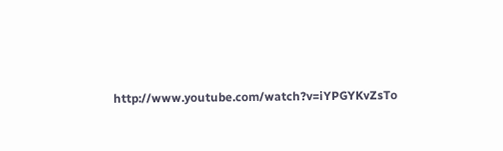http://www.youtube.com/watch?v=iYPGYKvZsTo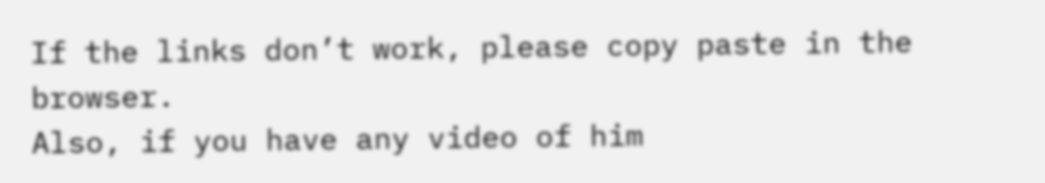If the links don’t work, please copy paste in the browser.
Also, if you have any video of him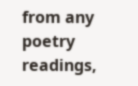from any poetry readings,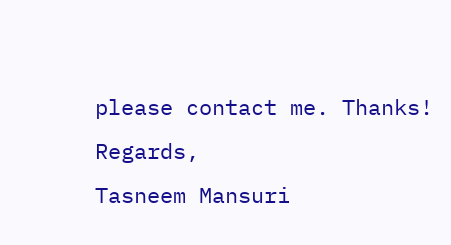please contact me. Thanks!
Regards,
Tasneem Mansuri